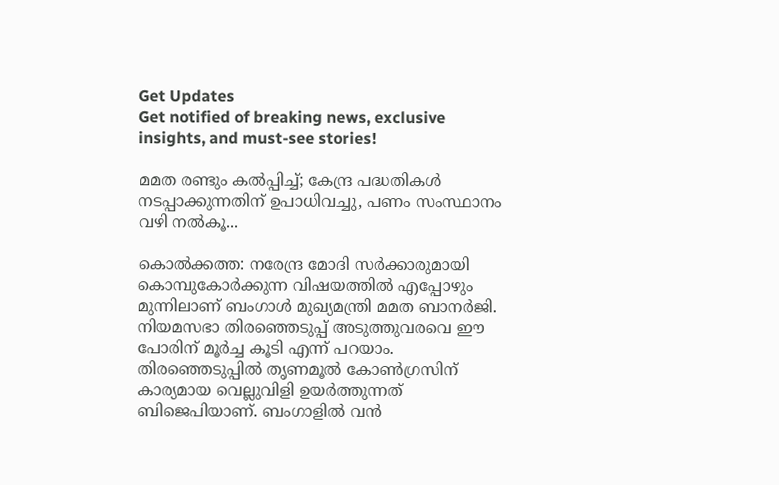Get Updates
Get notified of breaking news, exclusive insights, and must-see stories!

മമത രണ്ടും കല്‍പ്പിച്ച്; കേന്ദ്ര പദ്ധതികള്‍ നടപ്പാക്കുന്നതിന് ഉപാധിവച്ചു, പണം സംസ്ഥാനം വഴി നല്‍കൂ...

കൊല്‍ക്കത്ത: നരേന്ദ്ര മോദി സര്‍ക്കാരുമായി കൊമ്പുകോര്‍ക്കുന്ന വിഷയത്തില്‍ എപ്പോഴും മുന്നിലാണ് ബംഗാള്‍ മുഖ്യമന്ത്രി മമത ബാനര്‍ജി. നിയമസഭാ തിരഞ്ഞെടുപ്പ് അടുത്തുവരവെ ഈ പോരിന് മൂര്‍ച്ച കൂടി എന്ന് പറയാം. തിരഞ്ഞെടുപ്പില്‍ തൃണമൂല്‍ കോണ്‍ഗ്രസിന് കാര്യമായ വെല്ലുവിളി ഉയര്‍ത്തുന്നത് ബിജെപിയാണ്. ബംഗാളില്‍ വന്‍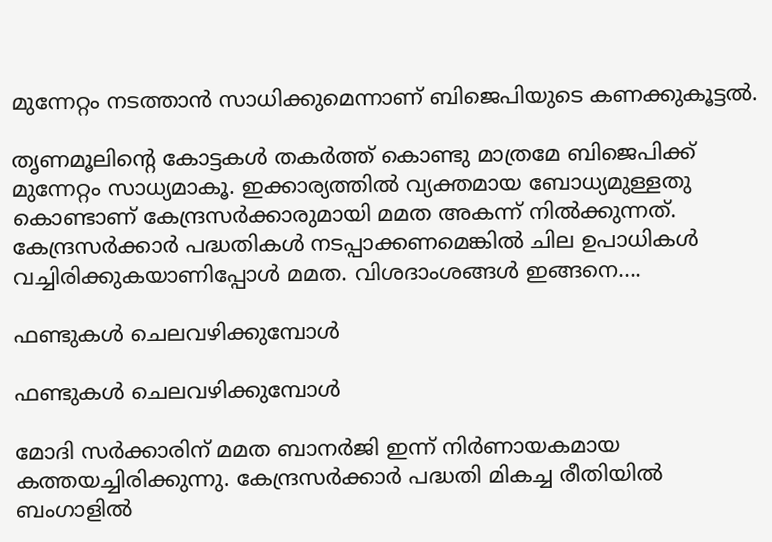മുന്നേറ്റം നടത്താന്‍ സാധിക്കുമെന്നാണ് ബിജെപിയുടെ കണക്കുകൂട്ടല്‍.

തൃണമൂലിന്റെ കോട്ടകള്‍ തകര്‍ത്ത് കൊണ്ടു മാത്രമേ ബിജെപിക്ക് മുന്നേറ്റം സാധ്യമാകൂ. ഇക്കാര്യത്തില്‍ വ്യക്തമായ ബോധ്യമുള്ളതു കൊണ്ടാണ് കേന്ദ്രസര്‍ക്കാരുമായി മമത അകന്ന് നില്‍ക്കുന്നത്. കേന്ദ്രസര്‍ക്കാര്‍ പദ്ധതികള്‍ നടപ്പാക്കണമെങ്കില്‍ ചില ഉപാധികള്‍ വച്ചിരിക്കുകയാണിപ്പോള്‍ മമത. വിശദാംശങ്ങള്‍ ഇങ്ങനെ....

ഫണ്ടുകള്‍ ചെലവഴിക്കുമ്പോള്‍

ഫണ്ടുകള്‍ ചെലവഴിക്കുമ്പോള്‍

മോദി സര്‍ക്കാരിന് മമത ബാനര്‍ജി ഇന്ന് നിര്‍ണായകമായ കത്തയച്ചിരിക്കുന്നു. കേന്ദ്രസര്‍ക്കാര്‍ പദ്ധതി മികച്ച രീതിയില്‍ ബംഗാളില്‍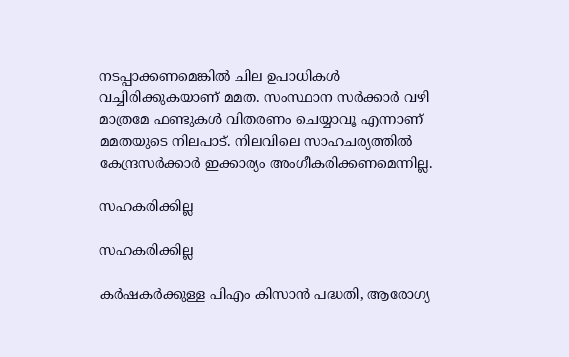നടപ്പാക്കണമെങ്കില്‍ ചില ഉപാധികള്‍ വച്ചിരിക്കുകയാണ് മമത. സംസ്ഥാന സര്‍ക്കാര്‍ വഴി മാത്രമേ ഫണ്ടുകള്‍ വിതരണം ചെയ്യാവൂ എന്നാണ് മമതയുടെ നിലപാട്. നിലവിലെ സാഹചര്യത്തില്‍ കേന്ദ്രസര്‍ക്കാര്‍ ഇക്കാര്യം അംഗീകരിക്കണമെന്നില്ല.

സഹകരിക്കില്ല

സഹകരിക്കില്ല

കര്‍ഷകര്‍ക്കുള്ള പിഎം കിസാന്‍ പദ്ധതി, ആരോഗ്യ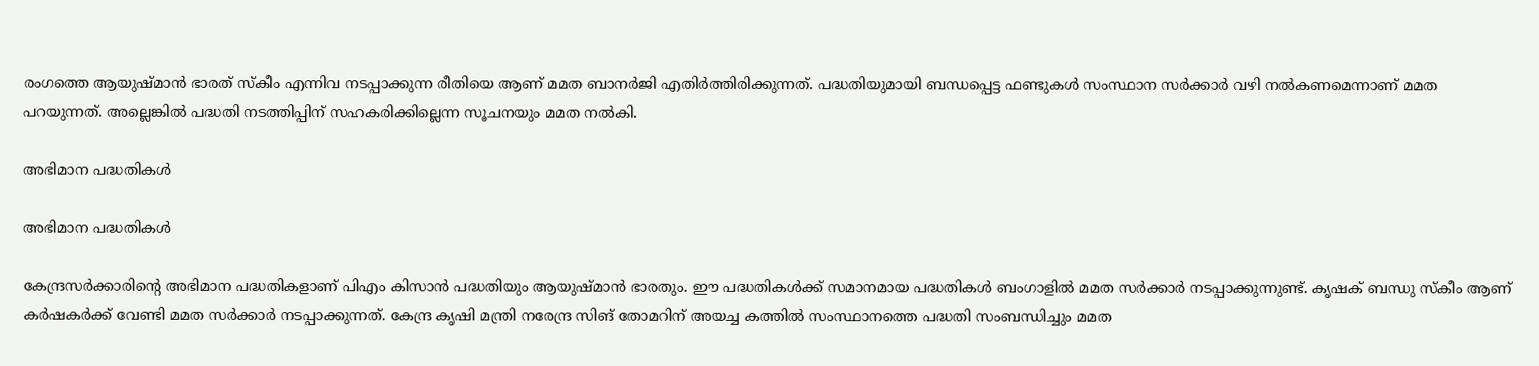രംഗത്തെ ആയുഷ്മാന്‍ ഭാരത് സ്‌കീം എന്നിവ നടപ്പാക്കുന്ന രീതിയെ ആണ് മമത ബാനര്‍ജി എതിര്‍ത്തിരിക്കുന്നത്. പദ്ധതിയുമായി ബന്ധപ്പെട്ട ഫണ്ടുകള്‍ സംസ്ഥാന സര്‍ക്കാര്‍ വഴി നല്‍കണമെന്നാണ് മമത പറയുന്നത്. അല്ലെങ്കില്‍ പദ്ധതി നടത്തിപ്പിന് സഹകരിക്കില്ലെന്ന സൂചനയും മമത നല്‍കി.

അഭിമാന പദ്ധതികള്‍

അഭിമാന പദ്ധതികള്‍

കേന്ദ്രസര്‍ക്കാരിന്റെ അഭിമാന പദ്ധതികളാണ് പിഎം കിസാന്‍ പദ്ധതിയും ആയുഷ്മാന്‍ ഭാരതും. ഈ പദ്ധതികള്‍ക്ക് സമാനമായ പദ്ധതികള്‍ ബംഗാളില്‍ മമത സര്‍ക്കാര്‍ നടപ്പാക്കുന്നുണ്ട്. കൃഷക് ബന്ധു സ്‌കീം ആണ് കര്‍ഷകര്‍ക്ക് വേണ്ടി മമത സര്‍ക്കാര്‍ നടപ്പാക്കുന്നത്. കേന്ദ്ര കൃഷി മന്ത്രി നരേന്ദ്ര സിങ് തോമറിന് അയച്ച കത്തില്‍ സംസ്ഥാനത്തെ പദ്ധതി സംബന്ധിച്ചും മമത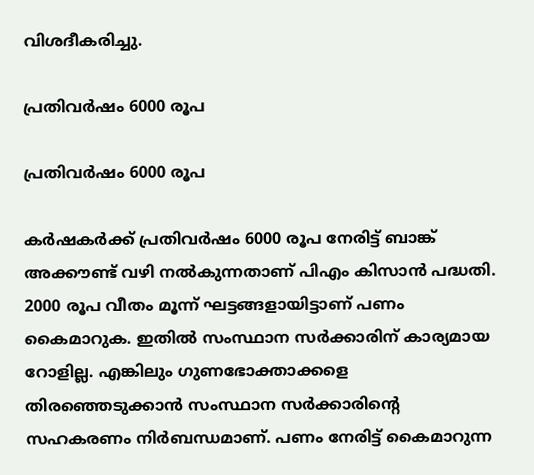വിശദീകരിച്ചു.

പ്രതിവര്‍ഷം 6000 രൂപ

പ്രതിവര്‍ഷം 6000 രൂപ

കര്‍ഷകര്‍ക്ക് പ്രതിവര്‍ഷം 6000 രൂപ നേരിട്ട് ബാങ്ക് അക്കൗണ്ട് വഴി നല്‍കുന്നതാണ് പിഎം കിസാന്‍ പദ്ധതി. 2000 രൂപ വീതം മൂന്ന് ഘട്ടങ്ങളായിട്ടാണ് പണം കൈമാറുക. ഇതില്‍ സംസ്ഥാന സര്‍ക്കാരിന് കാര്യമായ റോളില്ല. എങ്കിലും ഗുണഭോക്താക്കളെ തിരഞ്ഞെടുക്കാന്‍ സംസ്ഥാന സര്‍ക്കാരിന്റെ സഹകരണം നിര്‍ബന്ധമാണ്. പണം നേരിട്ട് കൈമാറുന്ന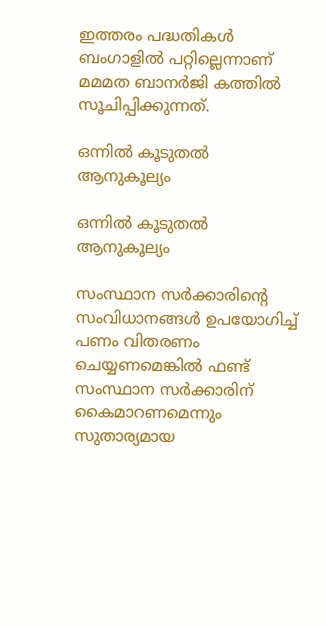ഇത്തരം പദ്ധതികള്‍ ബംഗാളില്‍ പറ്റില്ലെന്നാണ് മമമത ബാനര്‍ജി കത്തില്‍ സൂചിപ്പിക്കുന്നത്.

ഒന്നില്‍ കൂടുതല്‍ ആനുകൂല്യം

ഒന്നില്‍ കൂടുതല്‍ ആനുകൂല്യം

സംസ്ഥാന സര്‍ക്കാരിന്റെ സംവിധാനങ്ങള്‍ ഉപയോഗിച്ച് പണം വിതരണം ചെയ്യണമെങ്കില്‍ ഫണ്ട് സംസ്ഥാന സര്‍ക്കാരിന് കൈമാറണമെന്നും സുതാര്യമായ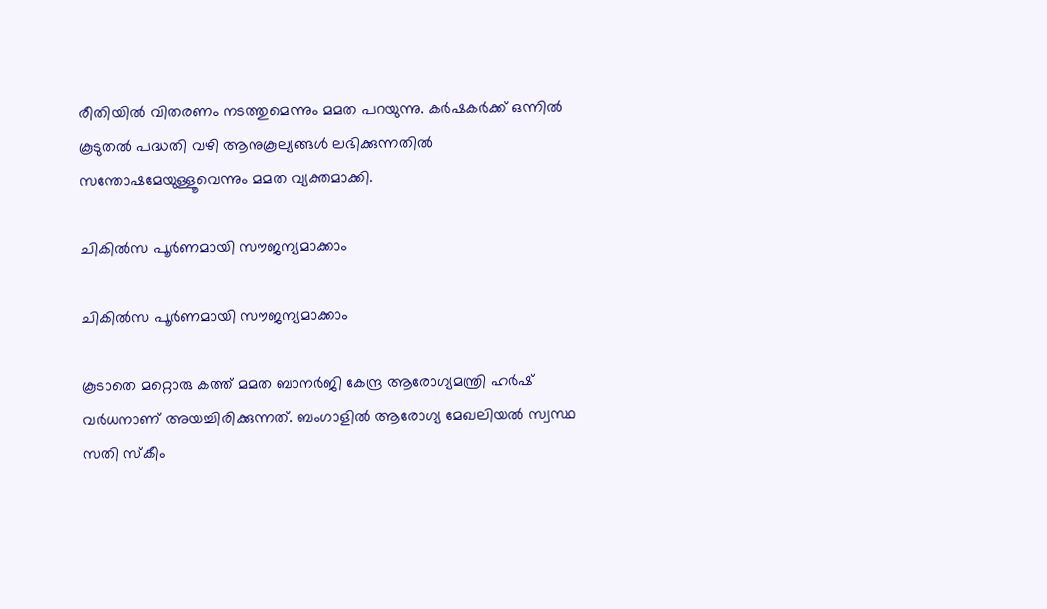രീതിയില്‍ വിതരണം നടത്തുമെന്നും മമത പറയുന്നു. കര്‍ഷകര്‍ക്ക് ഒന്നില്‍ കൂടുതല്‍ പദ്ധതി വഴി ആനുകൂല്യങ്ങള്‍ ലഭിക്കുന്നതില്‍ സന്തോഷമേയുള്ളൂവെന്നും മമത വ്യക്തമാക്കി.

ചികില്‍സ പൂര്‍ണമായി സൗജന്യമാക്കാം

ചികില്‍സ പൂര്‍ണമായി സൗജന്യമാക്കാം

കൂടാതെ മറ്റൊരു കത്ത് മമത ബാനര്‍ജി കേന്ദ്ര ആരോഗ്യമന്ത്രി ഹര്‍ഷ് വര്‍ധനാണ് അയച്ചിരിക്കുന്നത്. ബംഗാളില്‍ ആരോഗ്യ മേഖലിയല്‍ സ്വസ്ഥ സതി സ്‌കീം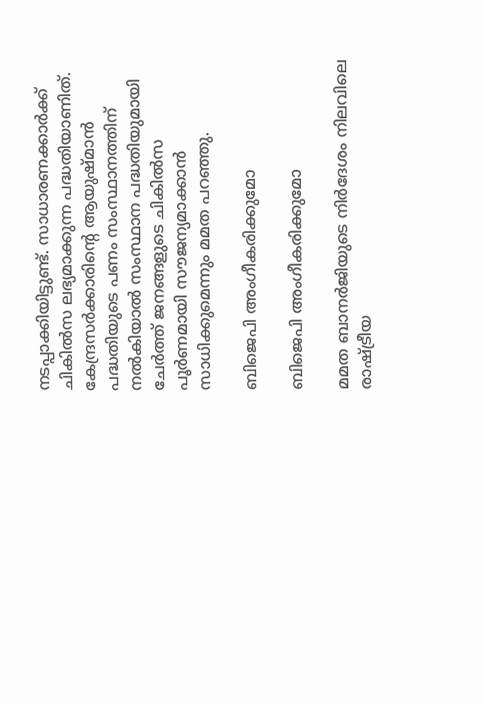നടപ്പാക്കിയിട്ടുണ്ട്. സാധാരണക്കാര്‍ക്ക് ചികില്‍സ ലഭ്യമാക്കുന്ന പദ്ധതിയാണിത്. കേന്ദ്രസര്‍ക്കാരിന്റെ ആയുഷ്മാന്‍ പദ്ധതിയുടെ പണം സംസ്ഥാനത്തിന് നല്‍കിയാല്‍ സംസ്ഥാന പദ്ധതിയുമായി ചേര്‍ത്ത് ജനങ്ങളുടെ ചികില്‍സ പൂര്‍ണമായി സൗജന്യമാക്കാന്‍ സാധിക്കുമെന്നും മമത പറഞ്ഞു.

ബിജെപി അംഗീകരിക്കുമോ

ബിജെപി അംഗീകരിക്കുമോ

മമത ബാനര്‍ജിയുടെ നിര്‍ദേശം നിലവിലെ രാഷ്ട്രീയ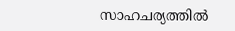സാഹചര്യത്തില്‍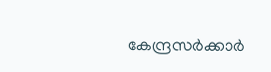കേന്ദ്രസര്‍ക്കാര്‍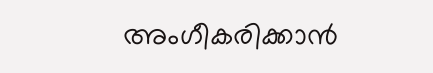അംഗീകരിക്കാന്‍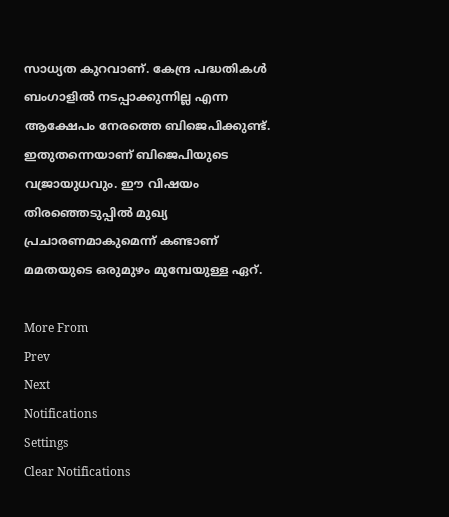സാധ്യത കുറവാണ്. കേന്ദ്ര പദ്ധതികള്‍ ബംഗാളില്‍ നടപ്പാക്കുന്നില്ല എന്ന ആക്ഷേപം നേരത്തെ ബിജെപിക്കുണ്ട്. ഇതുതന്നെയാണ് ബിജെപിയുടെ വജ്രായുധവും. ഈ വിഷയം തിരഞ്ഞെടുപ്പില്‍ മുഖ്യ പ്രചാരണമാകുമെന്ന് കണ്ടാണ് മമതയുടെ ഒരുമുഴം മുമ്പേയുള്ള ഏറ്.

More From
Prev
Next
Notifications
Settings
Clear Notifications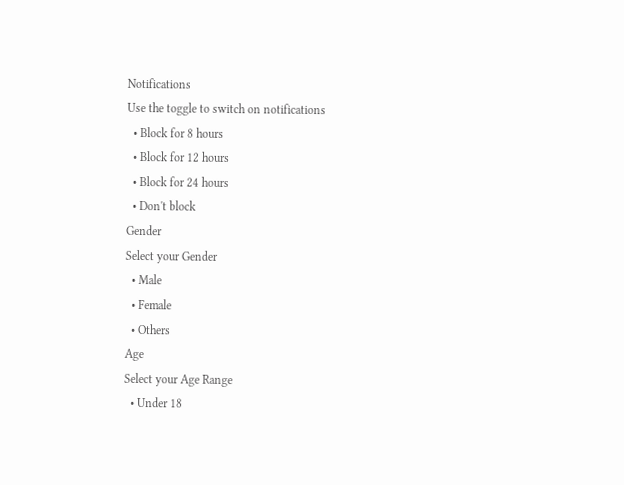Notifications
Use the toggle to switch on notifications
  • Block for 8 hours
  • Block for 12 hours
  • Block for 24 hours
  • Don't block
Gender
Select your Gender
  • Male
  • Female
  • Others
Age
Select your Age Range
  • Under 18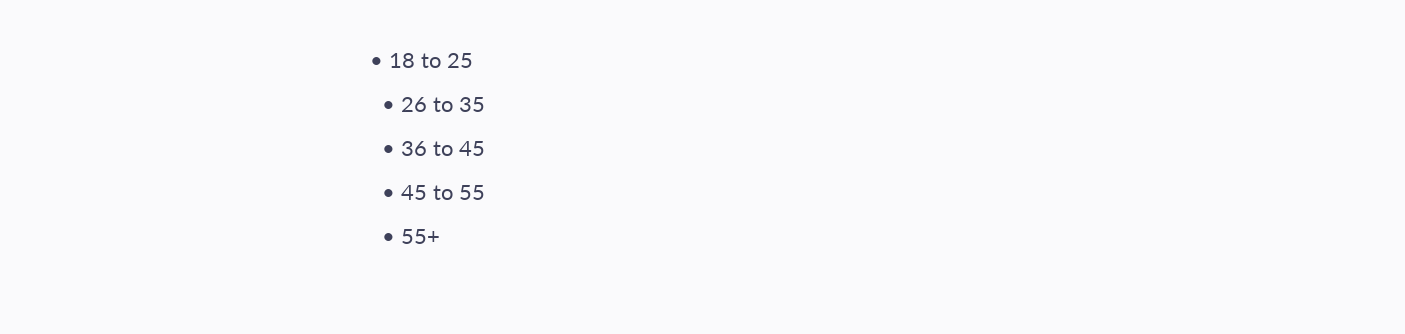• 18 to 25
  • 26 to 35
  • 36 to 45
  • 45 to 55
  • 55+